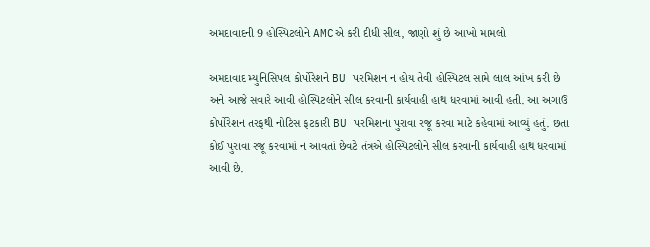અમદાવાદની 9 હોસ્પિટલોને AMCએ કરી દીધી સીલ, જાણો શું છે આખો મામલો

અમદાવાદ મ્યુનિસિપલ કોર્પોરેશને BU પરમિશન ન હોય તેવી હોસ્પિટલ સામે લાલ આંખ કરી છે અને આજે સવારે આવી હોસ્પિટલોને સીલ કરવાની કાર્યવાહી હાથ ધરવામાં આવી હતી. આ અગાઉ કોર્પોરેશન તરફથી નોટિસ ફટકારી BU પરમિશના પુરાવા રજૂ કરવા માટે કહેવામાં આવ્યું હતું. છતા કોઈ પુરાવા રજૂ કરવામાં ન આવતાં છેવટે તંત્રએ હોસ્પિટલોને સીલ કરવાની કાર્યવાહી હાથ ધરવામાં આવી છે.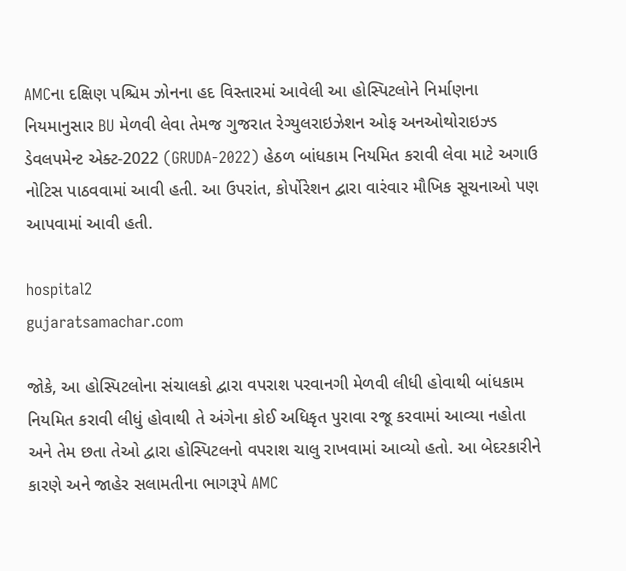AMCના દક્ષિણ પશ્ચિમ ઝોનના હદ વિસ્તારમાં આવેલી આ હોસ્પિટલોને નિર્માણના નિયમાનુસાર BU મેળવી લેવા તેમજ ગુજરાત રેગ્યુલરાઇઝેશન ઓફ અનઓથોરાઇઝ્ડ ડેવલપમેન્ટ એક્ટ-2022 (GRUDA-2022) હેઠળ બાંધકામ નિયમિત કરાવી લેવા માટે અગાઉ નોટિસ પાઠવવામાં આવી હતી. આ ઉપરાંત, કોર્પોરેશન દ્વારા વારંવાર મૌખિક સૂચનાઓ પણ આપવામાં આવી હતી.

hospital2
gujaratsamachar.com

જોકે, આ હોસ્પિટલોના સંચાલકો દ્વારા વપરાશ પરવાનગી મેળવી લીધી હોવાથી બાંધકામ નિયમિત કરાવી લીધું હોવાથી તે અંગેના કોઈ અધિકૃત પુરાવા રજૂ કરવામાં આવ્યા નહોતા અને તેમ છતા તેઓ દ્વારા હોસ્પિટલનો વપરાશ ચાલુ રાખવામાં આવ્યો હતો. આ બેદરકારીને કારણે અને જાહેર સલામતીના ભાગરૂપે AMC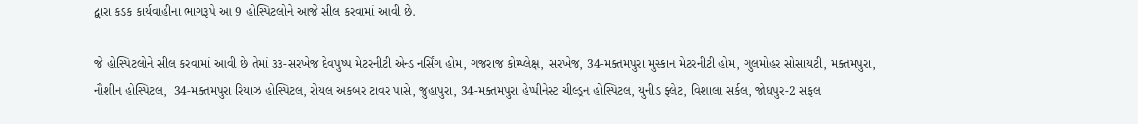દ્વારા કડક કાર્યવાહીના ભાગરૂપે આ 9 હોસ્પિટલોને આજે સીલ કરવામાં આવી છે.

જે હોસ્પિટલોને સીલ કરવામાં આવી છે તેમાં ૩૩-સરખેજ દેવપુષ્પ મેટરનીટી એન્ડ નર્સિંગ હોમ, ગજરાજ કોમ્પ્લેક્ષ, સરખેજ, 34-મક્તમપુરા મુસ્કાન મેટરનીટી હોમ, ગુલમોહર સોસાયટી, મક્તમપુરા, નૌશીન હોસ્પિટલ,  34-મક્તમપુરા રિયાઝ હોસ્પિટલ, રોયલ અકબર ટાવર પાસે, જુહાપુરા, 34-મક્તમપુરા હેપ્પીનેસ્ટ ચીલ્ડ્રન હોસ્પિટલ, યુનીડ ફ્લેટ, વિશાલા સર્કલ, જોધપુર-2 સફલ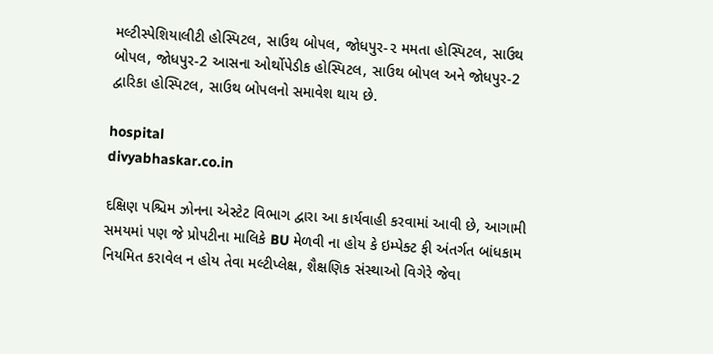મલ્ટીસ્પેશિયાલીટી હોસ્પિટલ, સાઉથ બોપલ, જોધપુર-૨ મમતા હોસ્પિટલ, સાઉથ બોપલ, જોધપુર-2 આસના ઓર્થોપેડીક હોસ્પિટલ, સાઉથ બોપલ અને જોધપુર-2 દ્વારિકા હોસ્પિટલ, સાઉથ બોપલનો સમાવેશ થાય છે.

hospital
divyabhaskar.co.in

દક્ષિણ પશ્ચિમ ઝોનના એસ્ટેટ વિભાગ દ્વારા આ કાર્યવાહી કરવામાં આવી છે, આગામી સમયમાં પણ જે પ્રોપટીના માલિકે BU મેળવી ના હોય કે ઇમ્પેક્ટ ફી અંતર્ગત બાંધકામ નિયમિત કરાવેલ ન હોય તેવા મલ્ટીપ્લેક્ષ, શૈક્ષણિક સંસ્થાઓ વિગેરે જેવા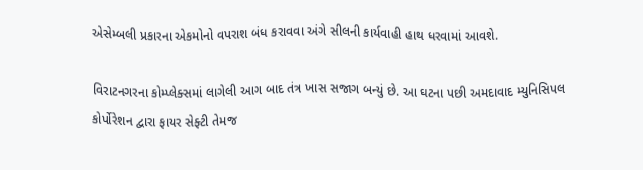એસેમ્બલી પ્રકારના એકમોનો વપરાશ બંધ કરાવવા અંગે સીલની કાર્યવાહી હાથ ધરવામાં આવશે.

વિરાટનગરના કોમ્પ્લેક્સમાં લાગેલી આગ બાદ તંત્ર ખાસ સજાગ બન્યું છે. આ ઘટના પછી અમદાવાદ મ્યુનિસિપલ કોર્પોરેશન દ્વારા ફાયર સેફ્ટી તેમજ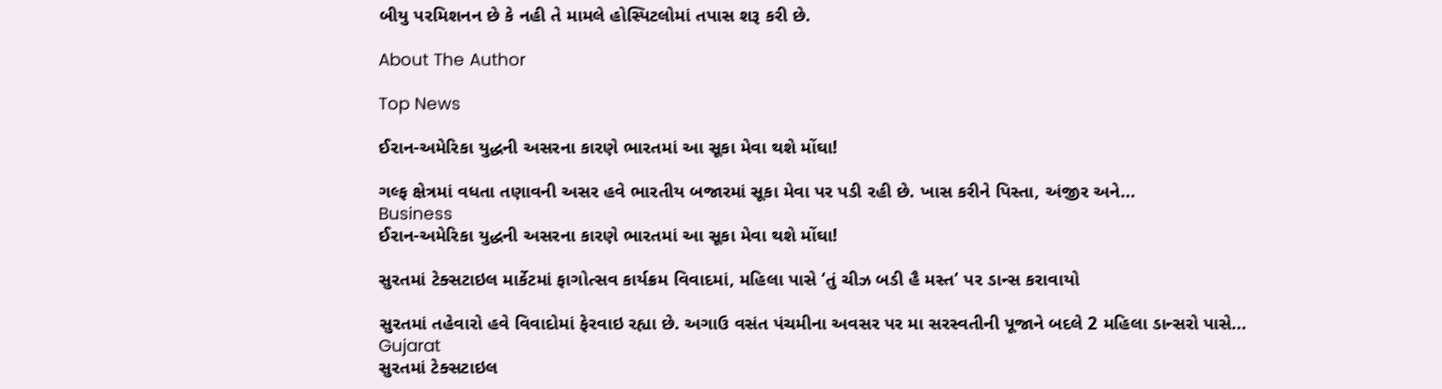બીયુ પરમિશનન છે કે નહી તે મામલે હોસ્પિટલોમાં તપાસ શરૂ કરી છે.

About The Author

Top News

ઈરાન-અમેરિકા યુદ્ધની અસરના કારણે ભારતમાં આ સૂકા મેવા થશે મોંઘા!

ગલ્ફ ક્ષેત્રમાં વધતા તણાવની અસર હવે ભારતીય બજારમાં સૂકા મેવા પર પડી રહી છે. ખાસ કરીને પિસ્તા, અંજીર અને...
Business
ઈરાન-અમેરિકા યુદ્ધની અસરના કારણે ભારતમાં આ સૂકા મેવા થશે મોંઘા!

સુરતમાં ટેક્સટાઇલ માર્કેટમાં ફાગોત્સવ કાર્યક્રમ વિવાદમાં, મહિલા પાસે ‘તું ચીઝ બડી હૈ મસ્ત’ પર ડાન્સ કરાવાયો

સુરતમાં તહેવારો હવે વિવાદોમાં ફેરવાઇ રહ્યા છે. અગાઉ વસંત પંચમીના અવસર પર મા સરસ્વતીની પૂજાને બદલે 2 મહિલા ડાન્સરો પાસે...
Gujarat
સુરતમાં ટેક્સટાઇલ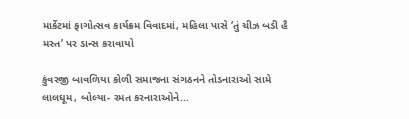માર્કેટમાં ફાગોત્સવ કાર્યક્રમ વિવાદમાં, મહિલા પાસે ‘તું ચીઝ બડી હૈ મસ્ત’ પર ડાન્સ કરાવાયો

કુંવરજી બાવળિયા કોળી સમાજના સંગઠનને તોડનારાઓ સામે લાલઘૂમ, બોલ્યા- રમત કરનારાઓને...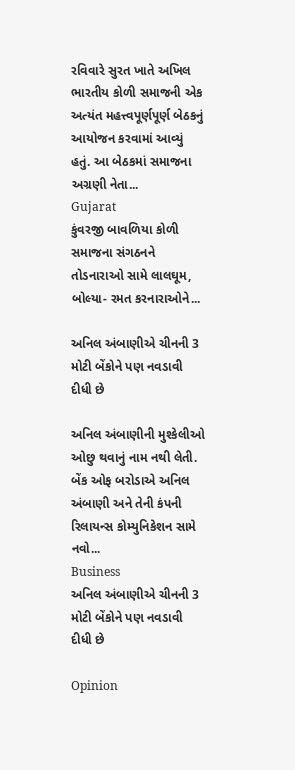રવિવારે સુરત ખાતે અખિલ ભારતીય કોળી સમાજની એક અત્યંત મહત્ત્વપૂર્ણપૂર્ણ બેઠકનું આયોજન કરવામાં આવ્યું હતું. આ બેઠકમાં સમાજના અગ્રણી નેતા...
Gujarat
કુંવરજી બાવળિયા કોળી સમાજના સંગઠનને તોડનારાઓ સામે લાલઘૂમ, બોલ્યા- રમત કરનારાઓને...

અનિલ અંબાણીએ ચીનની 3 મોટી બેંકોને પણ નવડાવી દીધી છે

અનિલ અંબાણીની મુશ્કેલીઓ ઓછુ થવાનું નામ નથી લેતી. બેંક ઓફ બરોડાએ અનિલ અંબાણી અને તેની કંપની રિલાયન્સ કોમ્યુનિકેશન સામે નવો...
Business
અનિલ અંબાણીએ ચીનની 3 મોટી બેંકોને પણ નવડાવી દીધી છે

Opinion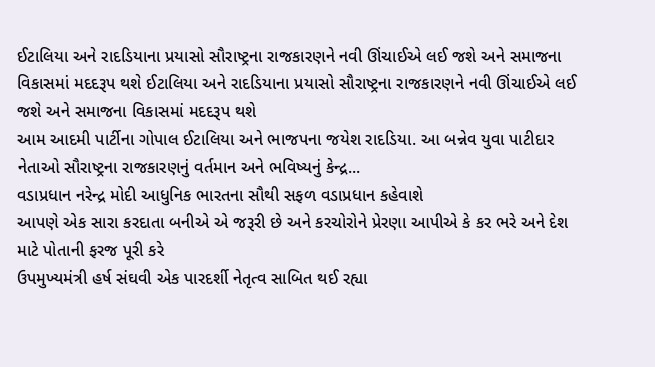ઈટાલિયા અને રાદડિયાના પ્રયાસો સૌરાષ્ટ્રના રાજકારણને નવી ઊંચાઈએ લઈ જશે અને સમાજના વિકાસમાં મદદરૂપ થશે ઈટાલિયા અને રાદડિયાના પ્રયાસો સૌરાષ્ટ્રના રાજકારણને નવી ઊંચાઈએ લઈ જશે અને સમાજના વિકાસમાં મદદરૂપ થશે
આમ આદમી પાર્ટીના ગોપાલ ઈટાલિયા અને ભાજપના જયેશ રાદડિયા. આ બન્નેવ યુવા પાટીદાર નેતાઓ સૌરાષ્ટ્રના રાજકારણનું વર્તમાન અને ભવિષ્યનું કેન્દ્ર...
વડાપ્રધાન નરેન્દ્ર મોદી આધુનિક ભારતના સૌથી સફળ વડાપ્રધાન કહેવાશે
આપણે એક સારા કરદાતા બનીએ એ જરૂરી છે અને કરચોરોને પ્રેરણા આપીએ કે કર ભરે અને દેશ માટે પોતાની ફરજ પૂરી કરે
ઉપમુખ્યમંત્રી હર્ષ સંઘવી એક પારદર્શી નેતૃત્વ સાબિત થઈ રહ્યા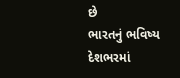છે
ભારતનું ભવિષ્ય દેશભરમાં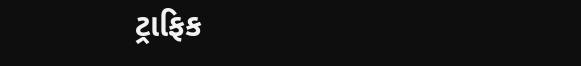ટ્રાફિક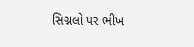સિગ્નલો પર ભીખ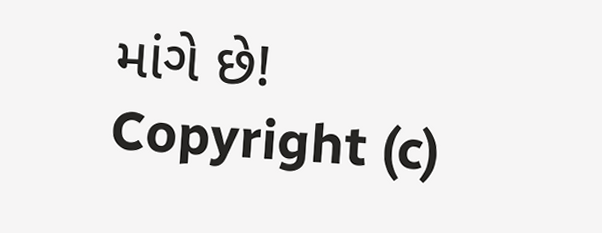માંગે છે!
Copyright (c)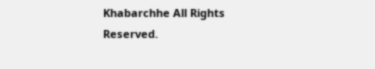Khabarchhe All Rights Reserved.